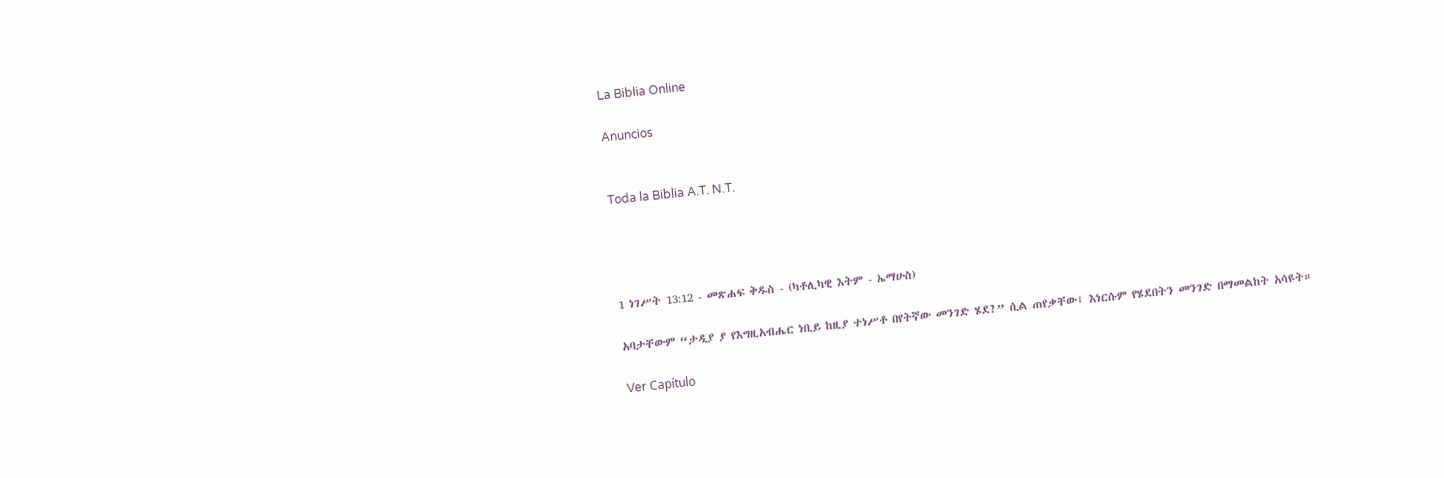La Biblia Online

Anuncios


Toda la Biblia A.T. N.T.




1 ነገሥት 13:12 - መጽሐፍ ቅዱስ - (ካቶሊካዊ እትም - ኤማሁስ)

አባታቸውም “ታዲያ ያ የእግዚአብሔር ነቢይ ከዚያ ተነሥቶ በየትኛው መንገድ ሄደ?” ሲል ጠየቃቸው፤ እነርሱም የሄደበትን መንገድ በማመልከት አሳዩት።

Ver Capítulo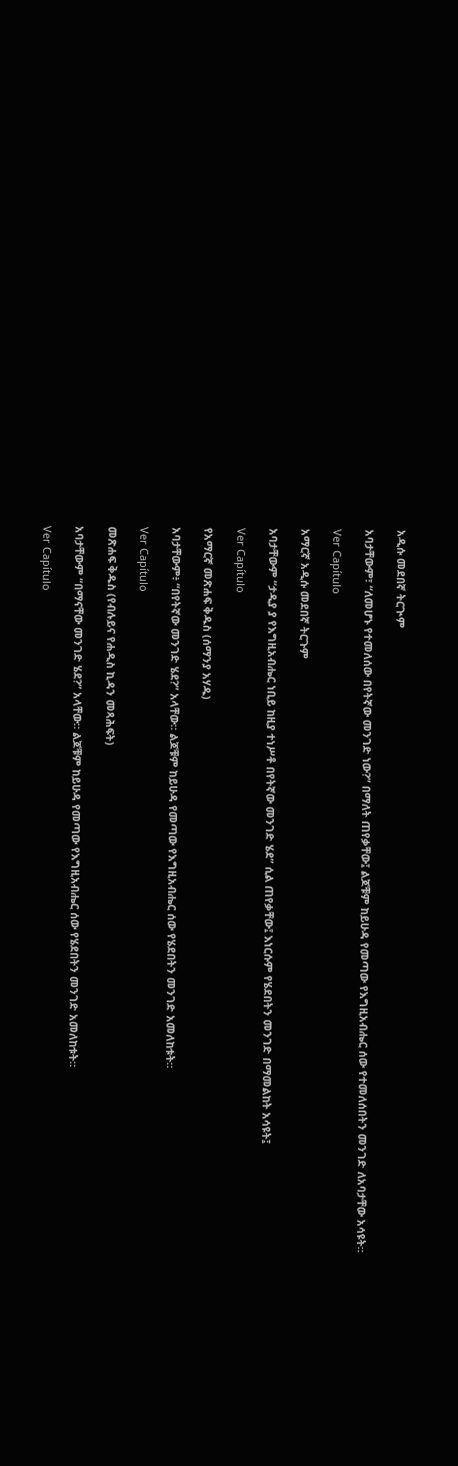አዲሱ መደበኛ ትርጒም

አባታቸውም፣ “ለመሆኑ የተመለሰው በየትኛው መንገድ ነው?” በማለት ጠየቃቸው፤ ልጆቹም ከይሁዳ የመጣው የእግዚአብሔር ሰው የተመለሰበትን መንገድ ለአባታቸው አሳዩት።

Ver Capítulo

አማርኛ አዲሱ መደበኛ ትርጉም

አባታቸውም “ታዲያ ያ የእግዚአብሔር ነቢይ ከዚያ ተነሥቶ በየትኛው መንገድ ሄደ” ሲል ጠየቃቸው፤ እነርሱም የሄደበትን መንገድ በማመልከት አሳዩት፤

Ver Capítulo

የአማርኛ መጽሐፍ ቅዱስ (ሰማንያ አሃዱ)

አባታቸውም፥ “በየትኛው መንገድ ሄደ?” አላቸው። ልጆቹም ከይሁዳ የመጣው የእግዚአብሔር ሰው የሄደበትን መንገድ አመለከቱት።

Ver Capítulo

መጽሐፍ ቅዱስ (የብሉይና የሐዲስ ኪዳን መጻሕፍት)

አባታቸውም “በማናቸው መንገድ ሄደ?” አላቸው። ልጆቹም ከይሁዳ የመጣው የእግዚአብሔር ሰው የሄደበትን መንገድ አመለከቱት።

Ver Capítulo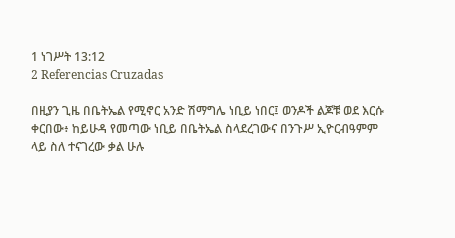1 ነገሥት 13:12
2 Referencias Cruzadas

በዚያን ጊዜ በቤትኤል የሚኖር አንድ ሽማግሌ ነቢይ ነበር፤ ወንዶች ልጆቹ ወደ እርሱ ቀርበው፥ ከይሁዳ የመጣው ነቢይ በቤትኤል ስላደረገውና በንጉሥ ኢዮርብዓምም ላይ ስለ ተናገረው ቃል ሁሉ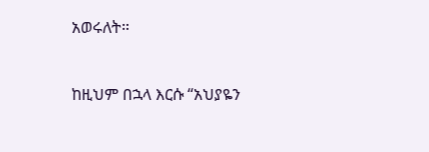አወሩለት።


ከዚህም በኋላ እርሱ “አህያዬን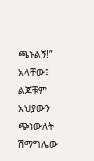ጫኑልኝ!” አላቸው፤ ልጆቹም አህያውን ጭነውለት ሽማግሌው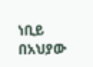ነቢይ በአህያው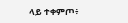ላይ ተቀምጦ፥